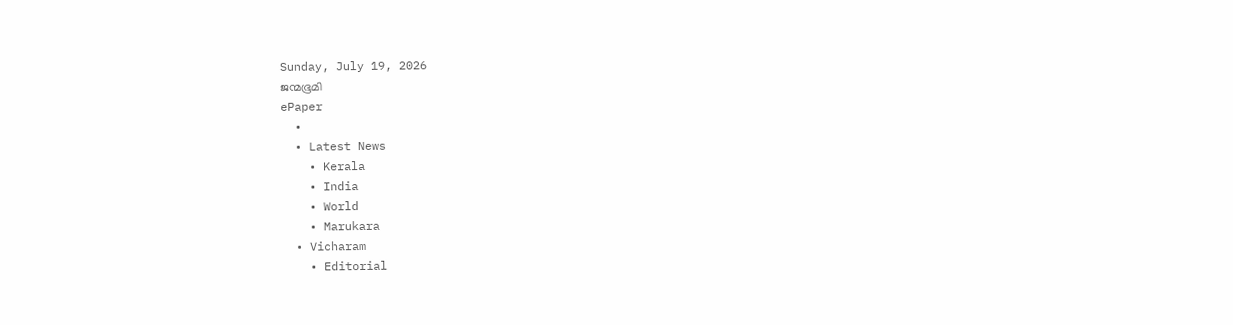Sunday, July 19, 2026
ജന്മഭൂമി
ePaper
  •
  • Latest News
    • Kerala
    • India
    • World
    • Marukara
  • Vicharam
    • Editorial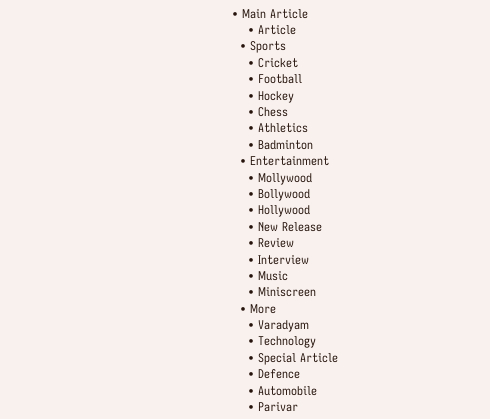• Main Article
    • Article
  • Sports
    • Cricket
    • Football
    • Hockey
    • Chess
    • Athletics
    • Badminton
  • Entertainment
    • Mollywood
    • Bollywood
    • Hollywood
    • New Release
    • Review
    • Interview
    • Music
    • Miniscreen
  • More
    • Varadyam
    • Technology
    • Special Article
    • Defence
    • Automobile
    • Parivar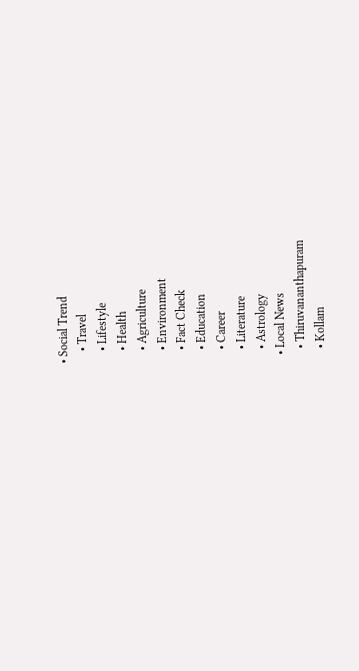• Social Trend
    • Travel
    • Lifestyle
    • Health
    • Agriculture
    • Environment
    • Fact Check
    • Education
    • Career
    • Literature
    • Astrology
  • Local News
    • Thiruvananthapuram
    • Kollam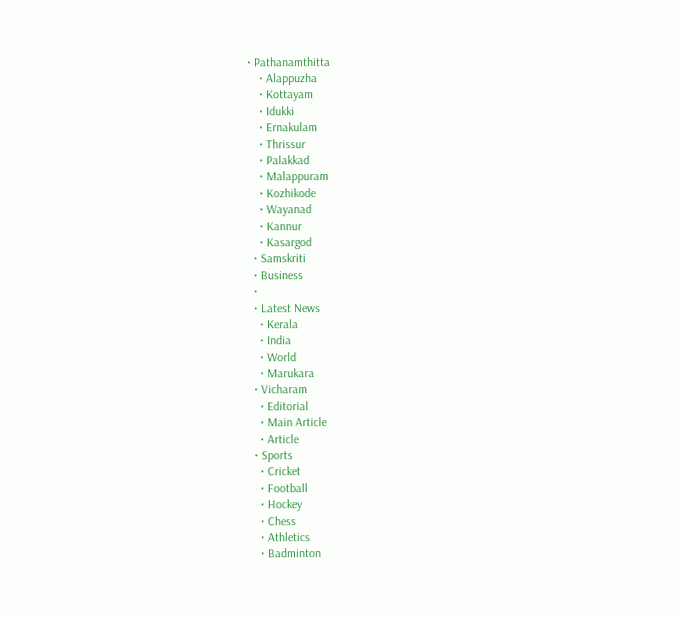• Pathanamthitta
    • Alappuzha
    • Kottayam
    • Idukki
    • Ernakulam
    • Thrissur
    • Palakkad
    • Malappuram
    • Kozhikode
    • Wayanad
    • Kannur
    • Kasargod
  • Samskriti
  • Business
  •
  • Latest News
    • Kerala
    • India
    • World
    • Marukara
  • Vicharam
    • Editorial
    • Main Article
    • Article
  • Sports
    • Cricket
    • Football
    • Hockey
    • Chess
    • Athletics
    • Badminton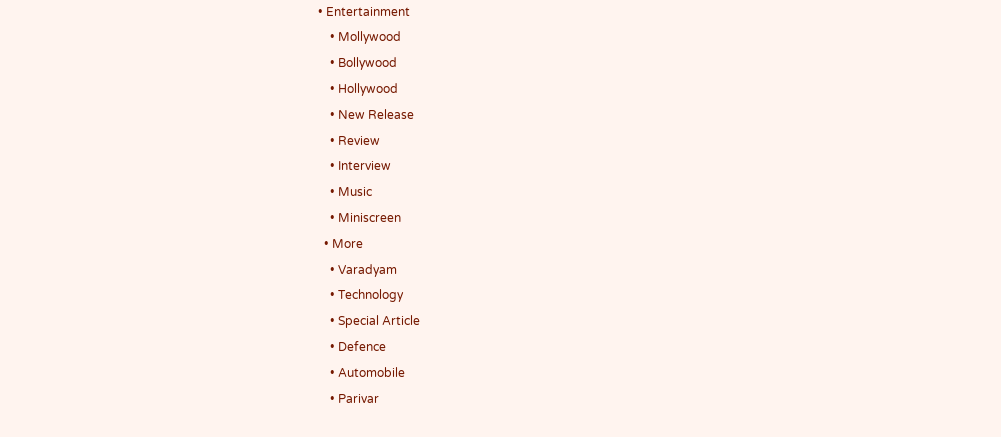• Entertainment
    • Mollywood
    • Bollywood
    • Hollywood
    • New Release
    • Review
    • Interview
    • Music
    • Miniscreen
  • More
    • Varadyam
    • Technology
    • Special Article
    • Defence
    • Automobile
    • Parivar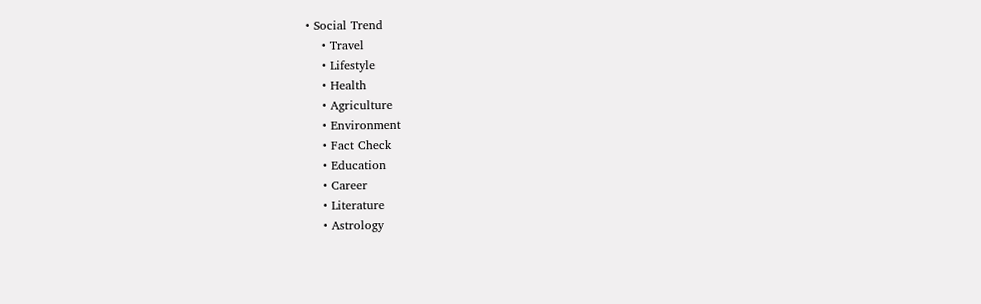• Social Trend
    • Travel
    • Lifestyle
    • Health
    • Agriculture
    • Environment
    • Fact Check
    • Education
    • Career
    • Literature
    • Astrology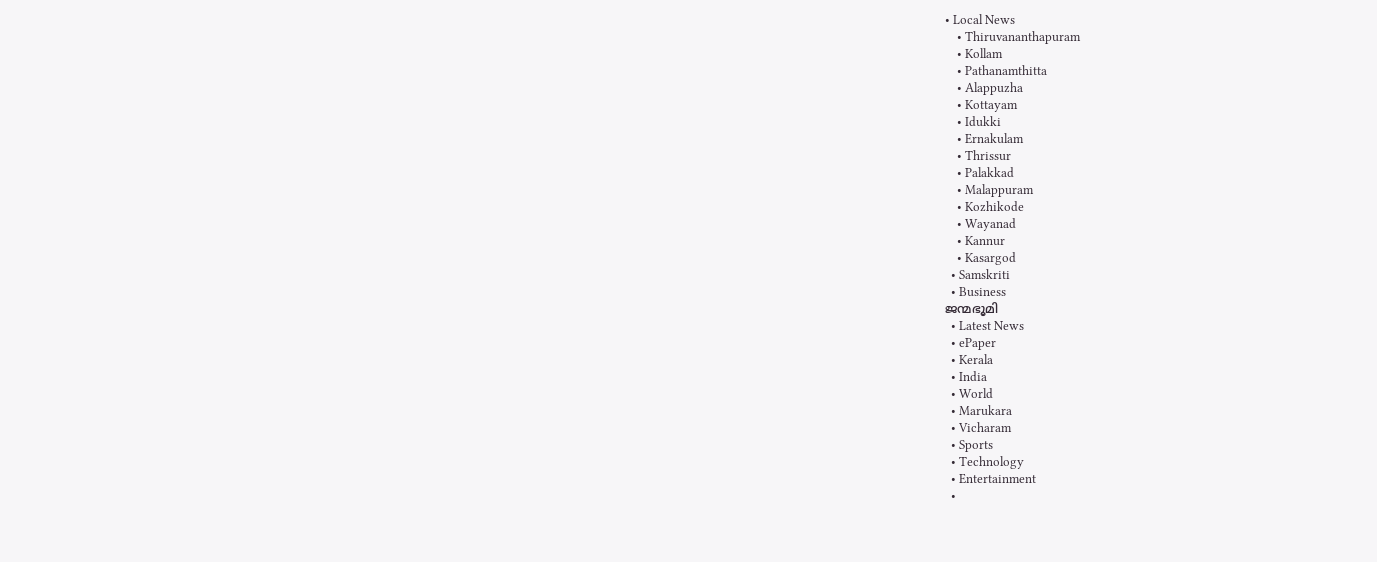• Local News
    • Thiruvananthapuram
    • Kollam
    • Pathanamthitta
    • Alappuzha
    • Kottayam
    • Idukki
    • Ernakulam
    • Thrissur
    • Palakkad
    • Malappuram
    • Kozhikode
    • Wayanad
    • Kannur
    • Kasargod
  • Samskriti
  • Business
ജന്മഭൂമി
  • Latest News
  • ePaper
  • Kerala
  • India
  • World
  • Marukara
  • Vicharam
  • Sports
  • Technology
  • Entertainment
  •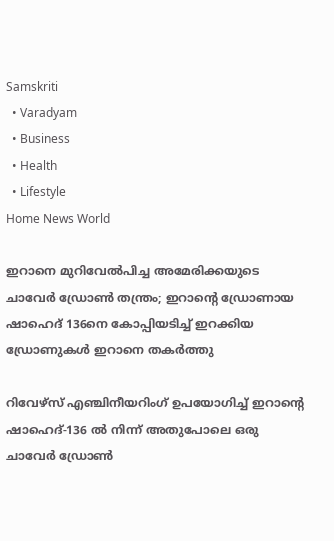Samskriti
  • Varadyam
  • Business
  • Health
  • Lifestyle
Home News World

ഇറാനെ മുറിവേല്‍പിച്ച അമേരിക്കയുടെ ചാവേര്‍ ഡ്രോണ്‍ തന്ത്രം; ഇറാന്റെ ഡ്രോണായ ഷാഹെദ് 136നെ കോപ്പിയടിച്ച് ഇറക്കിയ ഡ്രോണുകള്‍ ഇറാനെ തകര്‍ത്തു

റിവേഴ്സ് എഞ്ചിനീയറിംഗ് ഉപയോഗിച്ച് ഇറാന്റെ ഷാഹെദ്-136 ൽ നിന്ന് അതുപോലെ ഒരു ചാവേര്‍ ഡ്രോണ്‍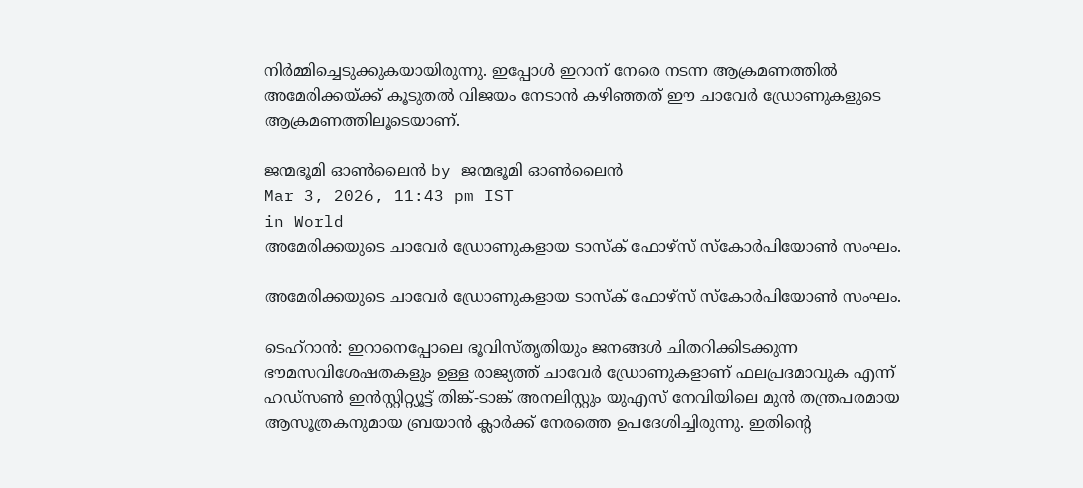നിര്‍മ്മിച്ചെടുക്കുകയായിരുന്നു. ഇപ്പോള്‍ ഇറാന് നേരെ നടന്ന ആക്രമണത്തില്‍ അമേരിക്കയ്‌ക്ക് കൂടുതല്‍ വിജയം നേടാന്‍ കഴിഞ്ഞത് ഈ ചാവേര്‍ ഡ്രോണുകളുടെ ആക്രമണത്തിലൂടെയാണ്.

ജന്മഭൂമി ഓണ്‍ലൈന്‍ by ജന്മഭൂമി ഓണ്‍ലൈന്‍
Mar 3, 2026, 11:43 pm IST
in World
അമേരിക്കയുടെ ചാവേര്‍ ഡ്രോണുകളായ ടാസ്‌ക് ഫോഴ്‌സ് സ്കോർപിയോൺ സംഘം.

അമേരിക്കയുടെ ചാവേര്‍ ഡ്രോണുകളായ ടാസ്‌ക് ഫോഴ്‌സ് സ്കോർപിയോൺ സംഘം.

ടെഹ്റാന്‍: ഇറാനെപ്പോലെ ഭൂവിസ്തൃതിയും ജനങ്ങള്‍ ചിതറിക്കിടക്കുന്ന ഭൗമസവിശേഷതകളും ഉള്ള രാജ്യത്ത് ചാവേര്‍ ഡ്രോണുകളാണ് ഫലപ്രദമാവുക എന്ന് ഹഡ്‌സൺ ഇൻസ്റ്റിറ്റ്യൂട്ട് തിങ്ക്-ടാങ്ക് അനലിസ്റ്റും യുഎസ് നേവിയിലെ മുൻ തന്ത്രപരമായ ആസൂത്രകനുമായ ബ്രയാൻ ക്ലാർക്ക് നേരത്തെ ഉപദേശിച്ചിരുന്നു. ഇതിന്റെ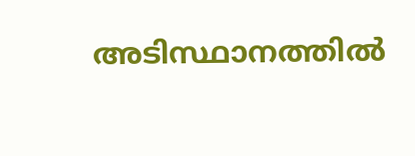അടിസ്ഥാനത്തില്‍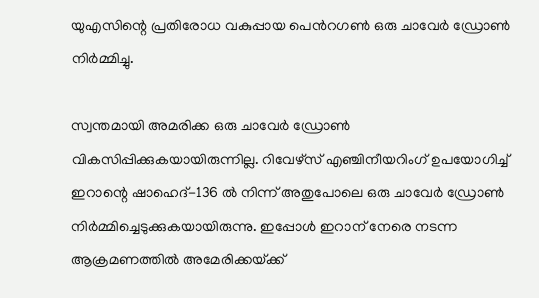യുഎസിന്റെ പ്രതിരോധ വകുപ്പായ പെന്‍റഗണ്‍ ഒരു ചാവേര്‍ ഡ്രോണ്‍ നിര്‍മ്മിച്ചു.

സ്വന്തമായി അമരിക്ക ഒരു ചാവേര്‍ ഡ്രോണ്‍ വികസിപ്പിക്കുകയായിരുന്നില്ല. റിവേഴ്സ് എഞ്ചിനീയറിംഗ് ഉപയോഗിച്ച് ഇറാന്റെ ഷാഹെദ്-136 ൽ നിന്ന് അതുപോലെ ഒരു ചാവേര്‍ ഡ്രോണ്‍ നിര്‍മ്മിച്ചെടുക്കുകയായിരുന്നു. ഇപ്പോള്‍ ഇറാന് നേരെ നടന്ന ആക്രമണത്തില്‍ അമേരിക്കയ്‌ക്ക്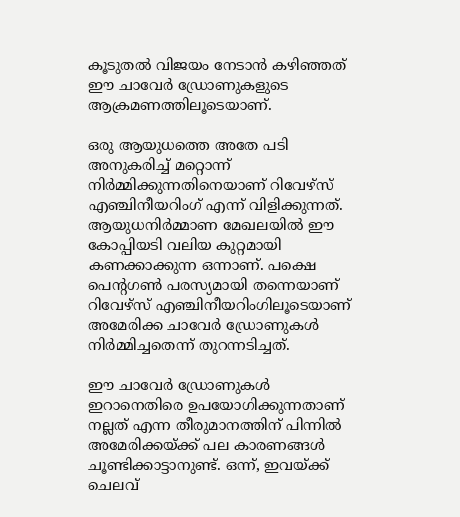കൂടുതല്‍ വിജയം നേടാന്‍ കഴിഞ്ഞത് ഈ ചാവേര്‍ ഡ്രോണുകളുടെ ആക്രമണത്തിലൂടെയാണ്.

ഒരു ആയുധത്തെ അതേ പടി അനുകരിച്ച് മറ്റൊന്ന് നിര്‍മ്മിക്കുന്നതിനെയാണ് റിവേഴ്സ് എഞ്ചിനീയറിംഗ് എന്ന് വിളിക്കുന്നത്. ആയുധനിര്‍മ്മാണ മേഖലയില്‍ ഈ കോപ്പിയടി വലിയ കുറ്റമായി കണക്കാക്കുന്ന ഒന്നാണ്. പക്ഷെ പെന്‍റഗണ്‍ പരസ്യമായി തന്നെയാണ് റിവേഴ്സ് എഞ്ചിനീയറിംഗിലൂടെയാണ് അമേരിക്ക ചാവേര്‍ ഡ്രോണുകള്‍ നിര്‍മ്മിച്ചതെന്ന് തുറന്നടിച്ചത്.

ഈ ചാവേര്‍ ഡ്രോണുകള്‍ ഇറാനെതിരെ ഉപയോഗിക്കുന്നതാണ് നല്ലത് എന്ന തീരുമാനത്തിന് പിന്നില്‍ അമേരിക്കയ്‌ക്ക് പല കാരണങ്ങള്‍ ചൂണ്ടിക്കാട്ടാനുണ്ട്. ഒന്ന്, ഇവയ്‌ക്ക് ചെലവ്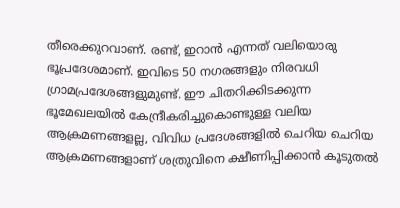തീരെക്കുറവാണ്. രണ്ട്, ഇറാന്‍ എന്നത് വലിയൊരു ഭൂപ്രദേശമാണ്. ഇവിടെ 50 നഗരങ്ങളും നിരവധി ഗ്രാമപ്രദേശങ്ങളുമുണ്ട്. ഈ ചിതറിക്കിടക്കുന്ന ഭൂമേഖലയില്‍ കേന്ദ്രീകരിച്ചുകൊണ്ടുള്ള വലിയ ആക്രമണങ്ങളല്ല, വിവിധ പ്രദേശങ്ങളില്‍ ചെറിയ ചെറിയ ആക്രമണങ്ങളാണ് ശത്രുവിനെ ക്ഷീണിപ്പിക്കാന്‍ കൂടുതല്‍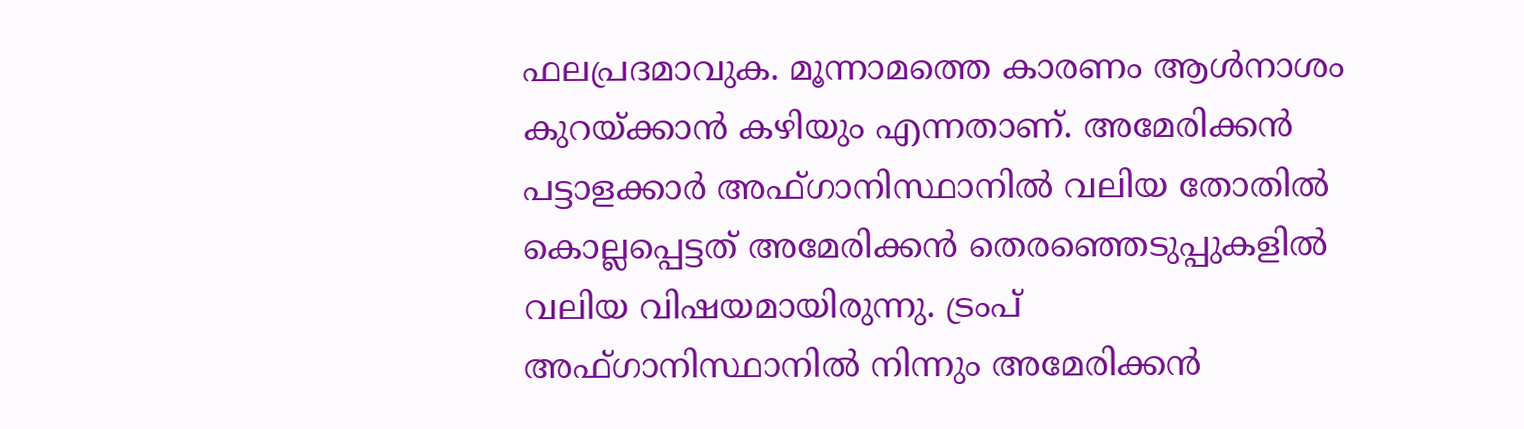ഫലപ്രദമാവുക. മൂന്നാമത്തെ കാരണം ആള്‍നാശം കുറയ്‌ക്കാന്‍ കഴിയും എന്നതാണ്. അമേരിക്കന്‍ പട്ടാളക്കാര്‍ അഫ്ഗാനിസ്ഥാനില്‍ വലിയ തോതില്‍ കൊല്ലപ്പെട്ടത് അമേരിക്കന്‍ തെരഞ്ഞെടുപ്പുകളില്‍ വലിയ വിഷയമായിരുന്നു. ട്രംപ് അഫ്ഗാനിസ്ഥാനില്‍ നിന്നും അമേരിക്കന്‍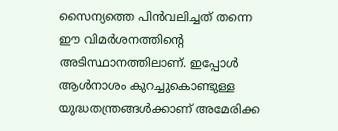സൈന്യത്തെ പിന്‍വലിച്ചത് തന്നെ ഈ വിമര്‍ശനത്തിന്റെ അടിസ്ഥാനത്തിലാണ്. ഇപ്പോള്‍ ആള്‍നാശം കുറച്ചുകൊണ്ടുള്ള യുദ്ധതന്ത്രങ്ങള്‍ക്കാണ് അമേരിക്ക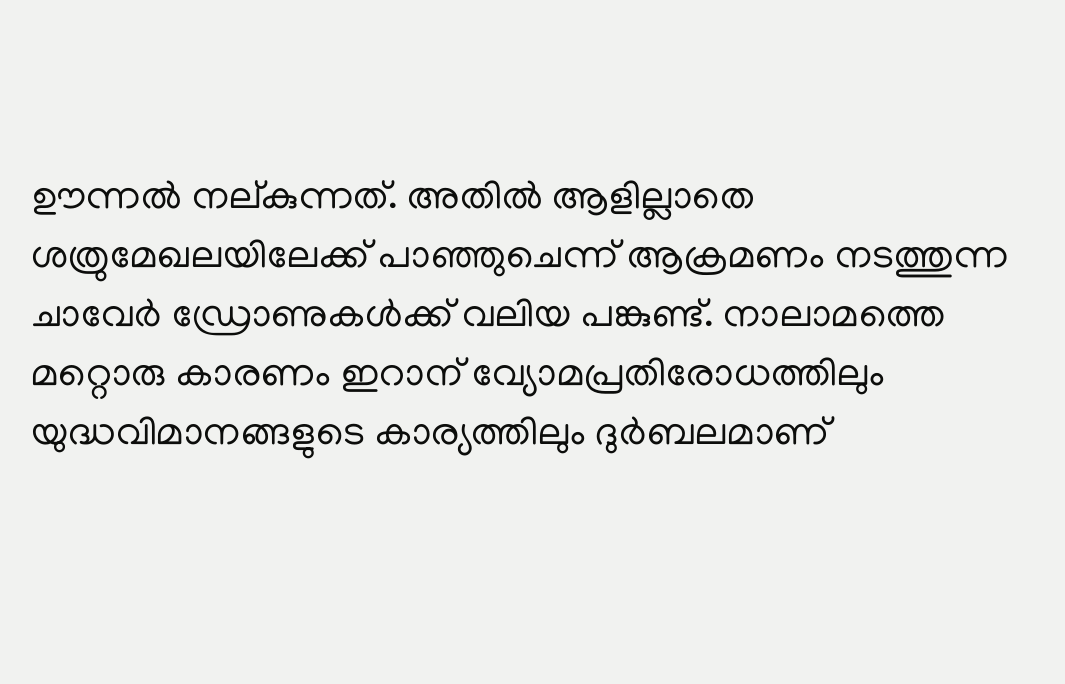ഊന്നല്‍ നല‍്കുന്നത്. അതില്‍ ആളില്ലാതെ ശത്രുമേഖലയിലേക്ക് പാഞ്ഞുചെന്ന് ആക്രമണം നടത്തുന്ന ചാവേര്‍ ഡ്രോണുകള്‍ക്ക് വലിയ പങ്കുണ്ട്. നാലാമത്തെ മറ്റൊരു കാരണം ഇറാന‍് വ്യോമപ്രതിരോധത്തിലും യുദ്ധവിമാനങ്ങളുടെ കാര്യത്തിലും ദുര്‍ബലമാണ്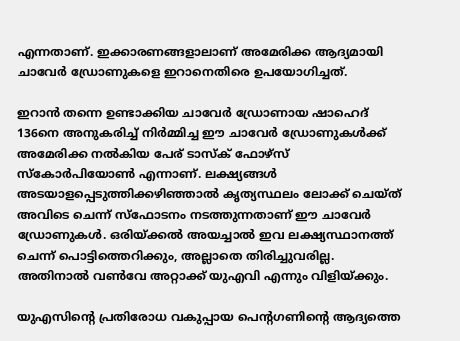എന്നതാണ്. ഇക്കാരണങ്ങളാലാണ് അമേരിക്ക ആദ്യമായി ചാവേര്‍ ഡ്രോണുകളെ ഇറാനെതിരെ ഉപയോഗിച്ചത്.

ഇറാന്‍ തന്നെ ഉണ്ടാക്കിയ ചാവേര്‍ ഡ്രോണായ ഷാഹെദ് 136നെ അനുകരിച്ച് നിര്‍മ്മിച്ച ഈ ചാവേര്‍ ഡ്രോണുകള്‍ക്ക് അമേരിക്ക നല്‍കിയ പേര് ടാസ്‌ക് ഫോഴ്‌സ് സ്കോർപിയോൺ എന്നാണ്. ലക്ഷ്യങ്ങള്‍ അടയാളപ്പെടുത്തിക്കഴിഞ്ഞാല്‍ കൃത്യസ്ഥലം ലോക്ക് ചെയ്ത് അവിടെ ചെന്ന് സ്ഫോടനം നടത്തുന്നതാണ് ഈ ചാവേര്‍ ഡ്രോണുകള്‍. ഒരിയ്‌ക്കല്‍ അയച്ചാല്‍ ഇവ ലക്ഷ്യസ്ഥാനത്ത് ചെന്ന് പൊട്ടിത്തെറിക്കും, അല്ലാതെ തിരിച്ചുവരില്ല. അതിനാല്‍ വണ്‍വേ അറ്റാക്ക് യുഎവി എന്നും വിളിയ്‌ക്കും.

യുഎസിന്റെ പ്രതിരോധ വകുപ്പായ പെന്‍റഗണിന്റെ ആദ്യത്തെ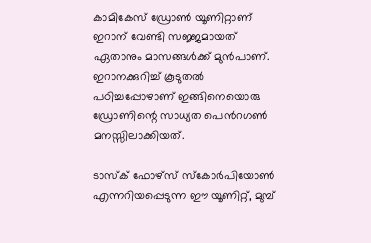കാമികേസ് ഡ്രോൺ യൂണിറ്റാണ് ഇറാന് വേണ്ടി സജ്ജമായത് ഏതാനും മാസങ്ങള്‍ക്ക് മുന്‍പാണ്. ഇറാനക്കുറിച്ച് കൂടുതല്‍ പഠിച്ചപ്പോഴാണ് ഇങ്ങിനെയൊരു ഡ്രോണിന്റെ സാധ്യത പെന്‍റഗണ്‍ മനസ്സിലാക്കിയത്.

ടാസ്‌ക് ഫോഴ്‌സ് സ്കോർപിയോൺ എന്നറിയപ്പെടുന്ന ഈ യൂണിറ്റ്, മുമ്പ്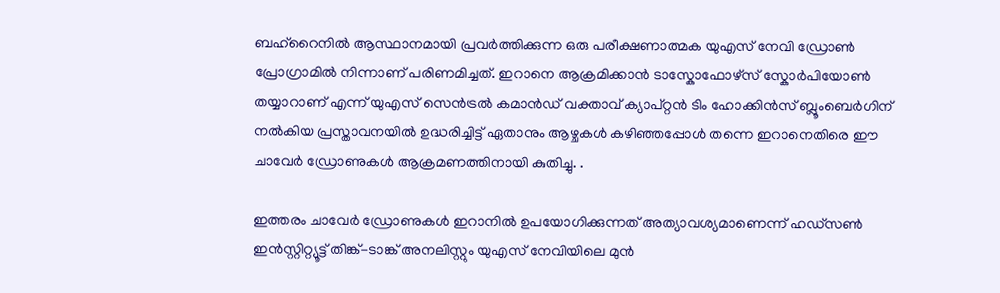ബഹ്‌റൈനിൽ ആസ്ഥാനമായി പ്രവർത്തിക്കുന്ന ഒരു പരീക്ഷണാത്മക യുഎസ് നേവി ഡ്രോൺ പ്രോഗ്രാമിൽ നിന്നാണ് പരിണമിച്ചത്. ഇറാനെ ആക്രമിക്കാന്‍ ടാസ്കോഫോഴ്സ് സ്കോര്‍പിയോണ്‍ തയ്യാറാണ് എന്ന് യുഎസ് സെൻട്രൽ കമാൻഡ് വക്താവ് ക്യാപ്റ്റൻ ടിം ഹോക്കിൻസ് ബ്ലൂംബെർഗിന് നൽകിയ പ്രസ്താവനയിൽ ഉദ്ധരിച്ചിട്ട് ഏതാനും ആഴ്ചകള്‍ കഴിഞ്ഞപ്പോള്‍ തന്നെ ഇറാനെതിരെ ഈ ചാവേര്‍ ഡ്രോണുകള്‍ ആക്രമണത്തിനായി കുതിച്ചു. .

ഇത്തരം ചാവേര്‍ ഡ്രോണുകള്‍ ഇറാനില്‍ ഉപയോഗിക്കുന്നത് അത്യാവശ്യമാണെന്ന് ഹഡ്‌സൺ ഇൻസ്റ്റിറ്റ്യൂട്ട് തിങ്ക്-ടാങ്ക് അനലിസ്റ്റും യുഎസ് നേവിയിലെ മുൻ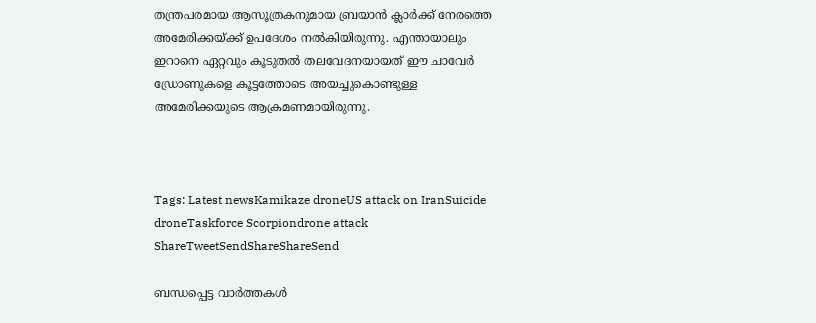തന്ത്രപരമായ ആസൂത്രകനുമായ ബ്രയാൻ ക്ലാർക്ക് നേരത്തെ അമേരിക്കയ്‌ക്ക് ഉപദേശം നല്‍കിയിരുന്നു. എന്തായാലും ഇറാനെ ഏറ്റവും കൂടുതല്‍ തലവേദനയായത് ഈ ചാവേര്‍ ഡ്രോണുകളെ കൂട്ടത്തോടെ അയച്ചുകൊണ്ടുള്ള അമേരിക്കയുടെ ആക്രമണമായിരുന്നു.



Tags: Latest newsKamikaze droneUS attack on IranSuicide droneTaskforce Scorpiondrone attack
ShareTweetSendShareShareSend

ബന്ധപ്പെട്ട വാര്‍ത്തകള്‍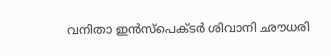വനിതാ ഇന്‍സ്പെക്ടര്‍ ശിവാനി ഛൗധരി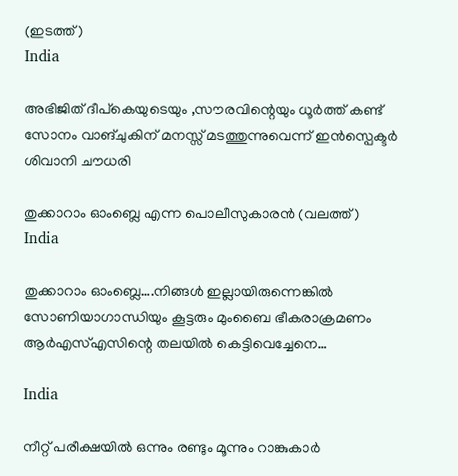(ഇടത്ത്)
India

അഭിജിത് ദീപ്കെയുടെയും ,സൗരവിന്റെയും ധൂര്‍ത്ത് കണ്ട് സോനം വാങ്ചുകിന് മനസ്സ് മടത്തുന്നുവെന്ന് ഇന്‍സ്പെക്ടര്‍ ശിവാനി ചൗധരി

തുക്കാറാം ഓംബ്ലെ എന്ന പൊലീസുകാരന്‍ (വലത്ത്)
India

തുക്കാറാം ഓംബ്ലെ….നിങ്ങള്‍ ഇല്ലായിരുന്നെങ്കില്‍ സോണിയാഗാന്ധിയും കൂട്ടരും മുംബൈ ഭീകരാക്രമണം ആര്‍എസ്എസിന്റെ തലയില്‍ കെട്ടിവെച്ചേനെ…

India

നീറ്റ് പരീക്ഷയില്‍ ഒന്നും രണ്ടും മൂന്നും റാങ്കുകാര്‍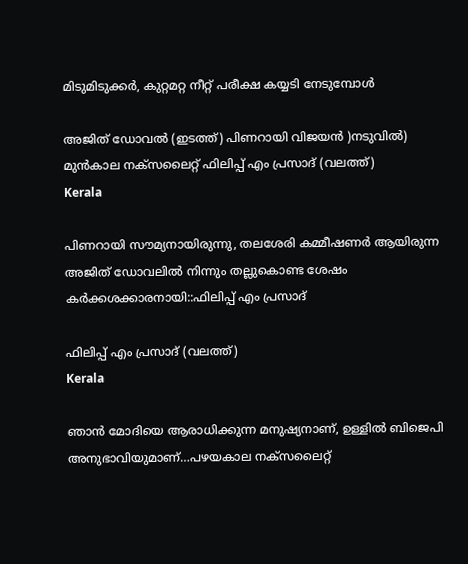മിടുമിടുക്കര്‍, കുറ്റമറ്റ നീറ്റ് പരീക്ഷ കയ്യടി നേടുമ്പോള്‍

അജിത് ഡോവല്‍ (ഇടത്ത്) പിണറായി വിജയന്‍ )നടുവില്‍) മുന്‍കാല നക്സലൈറ്റ് ഫിലിപ്പ് എം പ്രസാദ് (വലത്ത്)
Kerala

പിണറായി സൗമ്യനായിരുന്നു, തലശേരി കമ്മീഷണര്‍ ആയിരുന്ന അജിത് ഡോവലില്‍ നിന്നും തല്ലുകൊണ്ട ശേഷം കര്‍ക്കശക്കാരനായി::ഫിലിപ്പ് എം പ്രസാദ്

ഫിലിപ്പ് എം പ്രസാദ് (വലത്ത്)
Kerala

ഞാന്‍ മോദിയെ ആരാധിക്കുന്ന മനുഷ്യനാണ്, ഉള്ളില്‍ ബിജെപി അനുഭാവിയുമാണ്…പഴയകാല നക്സലൈറ്റ്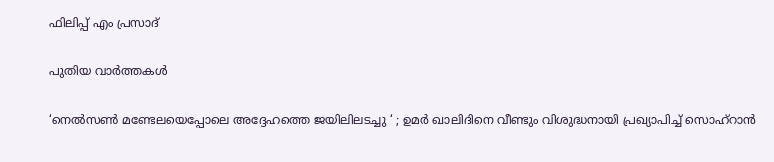ഫിലിപ്പ് എം പ്രസാദ്

പുതിയ വാര്‍ത്തകള്‍

‘നെൽസൺ മണ്ടേലയെപ്പോലെ അദ്ദേഹത്തെ ജയിലിലടച്ചു ‘ ; ഉമർ ഖാലിദിനെ വീണ്ടും വിശുദ്ധനായി പ്രഖ്യാപിച്ച് സൊഹ്‌റാൻ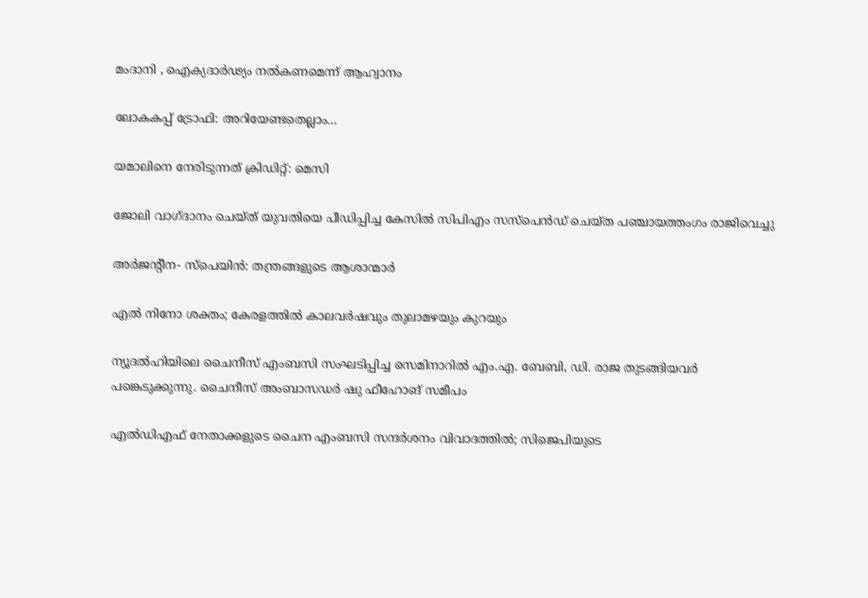മംദാനി , ഐക്യദാർഢ്യം നൽകണമെന്ന് ആഹ്വാനം

ലോകകപ്പ് ട്രോഫി: അറിയേണ്ടതെല്ലാം…

യമാലിനെ നേരിടുന്നത് ക്രിഡിറ്റ്: മെസി

ജോലി വാഗ്ദാനം ചെയ്ത് യുവതിയെ പീഡിപ്പിച്ച കേസില്‍ സിപിഎം സസ്പെൻഡ് ചെയ്ത പഞ്ചായത്തംഗം രാജിവെച്ചു

അര്‍ജന്റീന- സ്‌പെയിന്‍: തന്ത്രങ്ങളുടെ ആശാന്മാര്‍

എല്‍ നിനോ ശക്തം; കേരളത്തില്‍ കാലവര്‍ഷവും തുലാമഴയും കുറയും

ന്യൂദല്‍ഹിയിലെ ചൈനീസ് എംബസി സംഘടിപ്പിച്ച സെമിനാറില്‍ എം.എ. ബേബി, ഡി. രാജ തുടങ്ങിയവര്‍ പങ്കെടുക്കുന്നു. ചൈനീസ് അംബാസഡര്‍ ഷു ഫീഹോങ് സമീപം

എല്‍ഡിഎഫ് നേതാക്കളുടെ ചൈന എംബസി സന്ദര്‍ശനം വിവാദത്തില്‍; സിജെപിയുടെ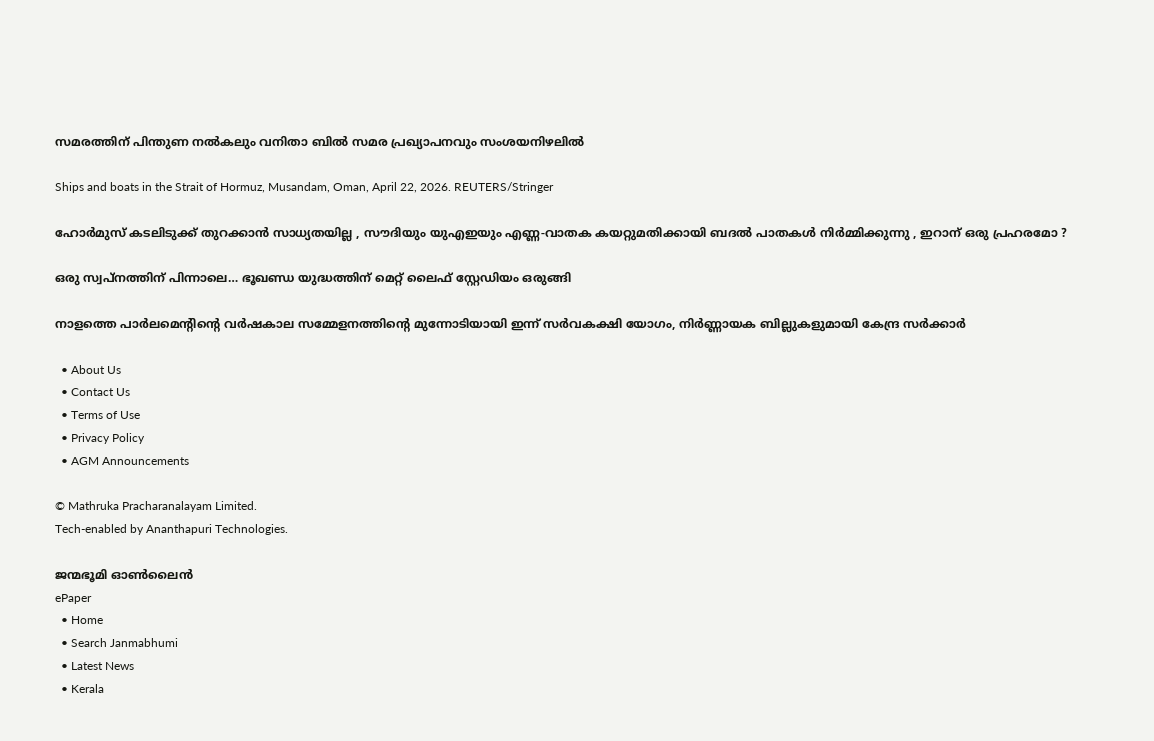സമരത്തിന് പിന്തുണ നല്‍കലും വനിതാ ബില്‍ സമര പ്രഖ്യാപനവും സംശയനിഴലില്‍

Ships and boats in the Strait of Hormuz, Musandam, Oman, April 22, 2026. REUTERS/Stringer

ഹോർമുസ് കടലിടുക്ക് തുറക്കാൻ സാധ്യതയില്ല , സൗദിയും യുഎഇയും എണ്ണ-വാതക കയറ്റുമതിക്കായി ബദൽ പാതകൾ നിർമ്മിക്കുന്നു , ഇറാന് ഒരു പ്രഹരമോ ?

ഒരു സ്വപ്‌നത്തിന് പിന്നാലെ… ഭൂഖണ്ഡ യുദ്ധത്തിന് മെറ്റ് ലൈഫ് സ്റ്റേഡിയം ഒരുങ്ങി

നാളത്തെ പാർലമെന്റിന്റെ വർഷകാല സമ്മേളനത്തിന്റെ മുന്നോടിയായി ഇന്ന് സർവകക്ഷി യോഗം, നിർണ്ണായക ബില്ലുകളുമായി കേന്ദ്ര സർക്കാർ

  • About Us
  • Contact Us
  • Terms of Use
  • Privacy Policy
  • AGM Announcements

© Mathruka Pracharanalayam Limited.
Tech-enabled by Ananthapuri Technologies.

ജന്മഭൂമി ഓണ്‍ലൈന്‍
ePaper
  • Home
  • Search Janmabhumi
  • Latest News
  • Kerala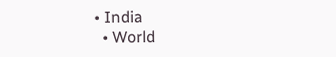• India
  • World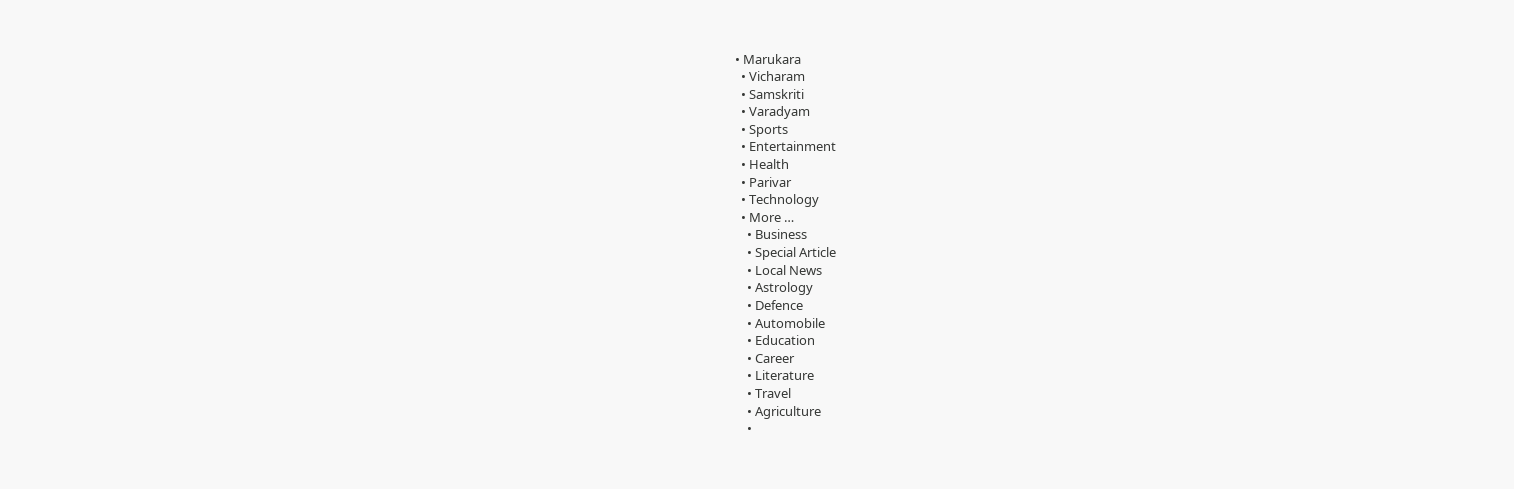• Marukara
  • Vicharam
  • Samskriti
  • Varadyam
  • Sports
  • Entertainment
  • Health
  • Parivar
  • Technology
  • More …
    • Business
    • Special Article
    • Local News
    • Astrology
    • Defence
    • Automobile
    • Education
    • Career
    • Literature
    • Travel
    • Agriculture
    •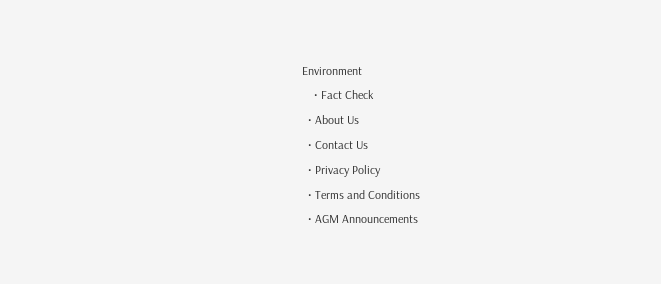Environment
    • Fact Check
  • About Us
  • Contact Us
  • Privacy Policy
  • Terms and Conditions
  • AGM Announcements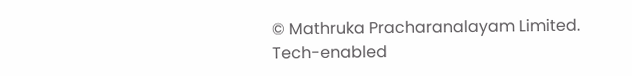© Mathruka Pracharanalayam Limited.
Tech-enabled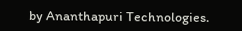by Ananthapuri Technologies.